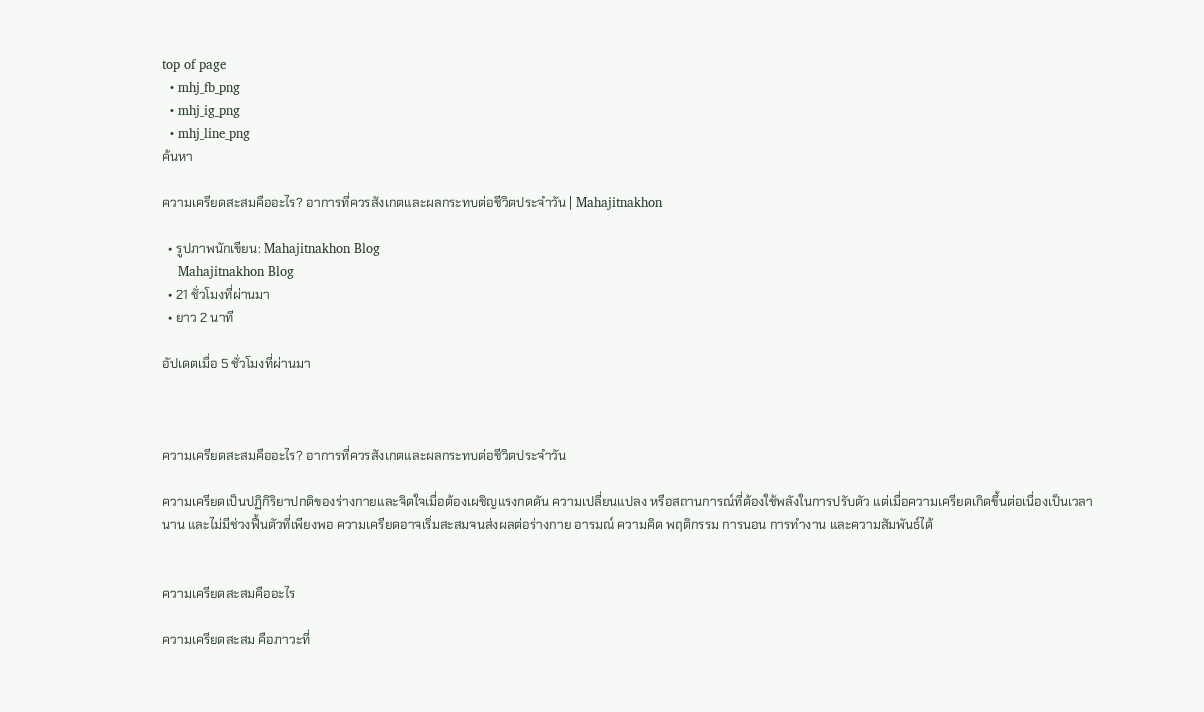top of page
  • mhj_fb_png
  • mhj_ig_png
  • mhj_line_png
ค้นหา

ความเครียดสะสมคืออะไร? อาการที่ควรสังเกตและผลกระทบต่อชีวิตประจำวัน | Mahajitnakhon

  • รูปภาพนักเขียน: Mahajitnakhon Blog
    Mahajitnakhon Blog
  • 21 ชั่วโมงที่ผ่านมา
  • ยาว 2 นาที

อัปเดตเมื่อ 5 ชั่วโมงที่ผ่านมา



ความเครียดสะสมคืออะไร? อาการที่ควรสังเกตและผลกระทบต่อชีวิตประจำวัน

ความเครียดเป็นปฏิกิริยาปกติของร่างกายและจิตใจเมื่อต้องเผชิญแรงกดดัน ความเปลี่ยนแปลง หรือสถานการณ์ที่ต้องใช้พลังในการปรับตัว แต่เมื่อความเครียดเกิดขึ้นต่อเนื่องเป็นเวลานาน และไม่มีช่วงฟื้นตัวที่เพียงพอ ความเครียดอาจเริ่มสะสมจนส่งผลต่อร่างกาย อารมณ์ ความคิด พฤติกรรม การนอน การทำงาน และความสัมพันธ์ได้


ความเครียดสะสมคืออะไร

ความเครียดสะสม คือภาวะที่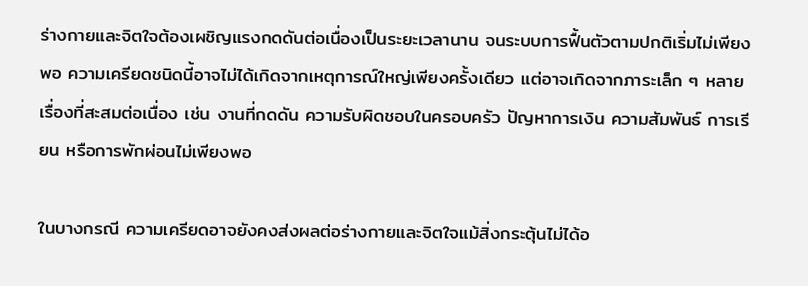ร่างกายและจิตใจต้องเผชิญแรงกดดันต่อเนื่องเป็นระยะเวลานาน จนระบบการฟื้นตัวตามปกติเริ่มไม่เพียงพอ ความเครียดชนิดนี้อาจไม่ได้เกิดจากเหตุการณ์ใหญ่เพียงครั้งเดียว แต่อาจเกิดจากภาระเล็ก ๆ หลายเรื่องที่สะสมต่อเนื่อง เช่น งานที่กดดัน ความรับผิดชอบในครอบครัว ปัญหาการเงิน ความสัมพันธ์ การเรียน หรือการพักผ่อนไม่เพียงพอ

ในบางกรณี ความเครียดอาจยังคงส่งผลต่อร่างกายและจิตใจแม้สิ่งกระตุ้นไม่ได้อ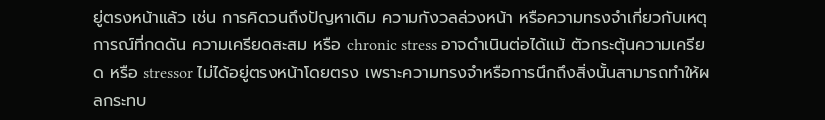ยู่ตรงหน้าแล้ว เช่น การคิดวนถึงปัญหาเดิม ความกังวลล่วงหน้า หรือความทรงจำเกี่ยวกับเหตุการณ์ที่กดดัน ความเครียดสะสม หรือ chronic stress อาจดำเนินต่อได้แม้ ตัวกระตุ้นความเครียด หรือ stressor ไม่ได้อยู่ตรงหน้าโดยตรง เพราะความทรงจำหรือการนึกถึงสิ่งนั้นสามารถทำให้ผลกระทบ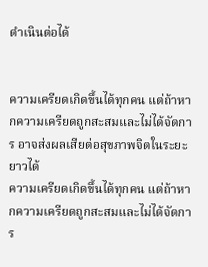ดำเนินต่อได้


ความเครียดเกิดขึ้นได้ทุกคน แต่ถ้าหากความเครียดถูกสะสมและไม่ได้จัดการ อาจส่งผลเสียต่อสุขภาพจิตในระยะยาวได้
ความเครียดเกิดขึ้นได้ทุกคน แต่ถ้าหากความเครียดถูกสะสมและไม่ได้จัดการ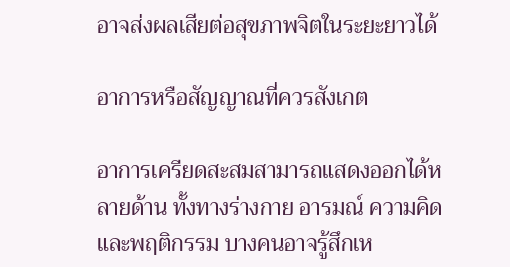อาจส่งผลเสียต่อสุขภาพจิตในระยะยาวได้

อาการหรือสัญญาณที่ควรสังเกต

อาการเครียดสะสมสามารถแสดงออกได้หลายด้าน ทั้งทางร่างกาย อารมณ์ ความคิด และพฤติกรรม บางคนอาจรู้สึกเห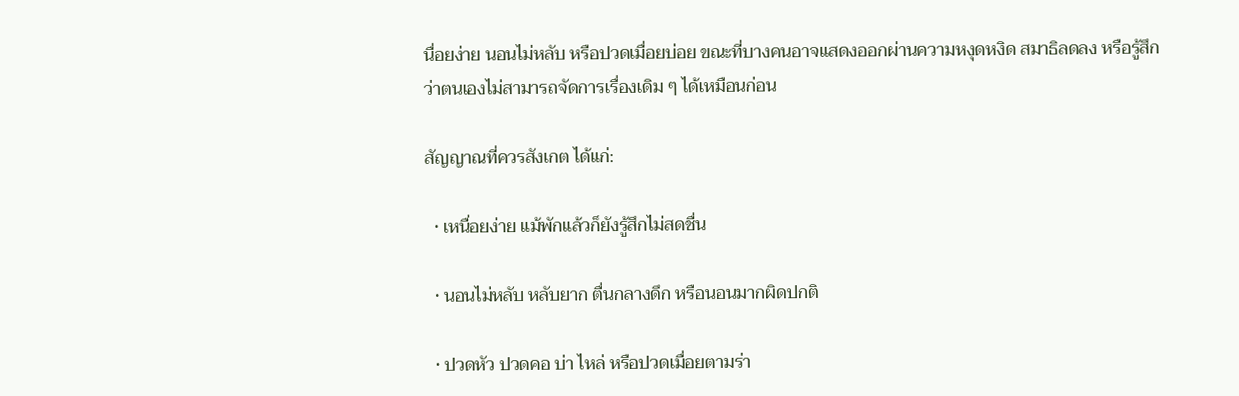นื่อยง่าย นอนไม่หลับ หรือปวดเมื่อยบ่อย ขณะที่บางคนอาจแสดงออกผ่านความหงุดหงิด สมาธิลดลง หรือรู้สึกว่าตนเองไม่สามารถจัดการเรื่องเดิม ๆ ได้เหมือนก่อน

สัญญาณที่ควรสังเกต ได้แก่:

  • เหนื่อยง่าย แม้พักแล้วก็ยังรู้สึกไม่สดชื่น

  • นอนไม่หลับ หลับยาก ตื่นกลางดึก หรือนอนมากผิดปกติ

  • ปวดหัว ปวดคอ บ่า ไหล่ หรือปวดเมื่อยตามร่า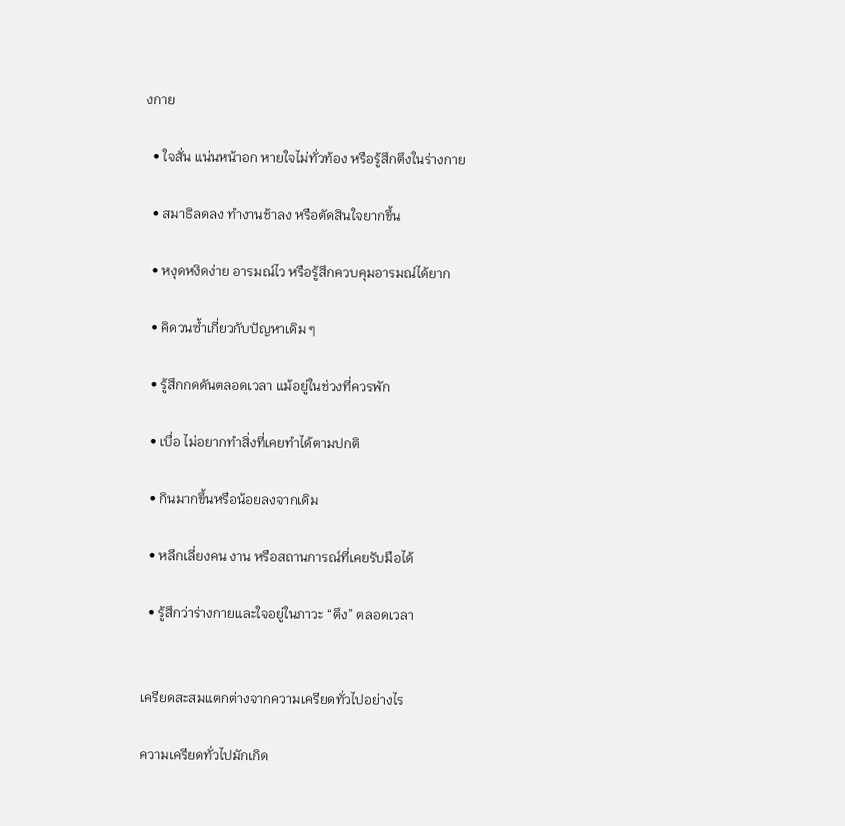งกาย

  • ใจสั่น แน่นหน้าอก หายใจไม่ทั่วท้อง หรือรู้สึกตึงในร่างกาย

  • สมาธิลดลง ทำงานช้าลง หรือตัดสินใจยากขึ้น

  • หงุดหงิดง่าย อารมณ์ไว หรือรู้สึกควบคุมอารมณ์ได้ยาก

  • คิดวนซ้ำเกี่ยวกับปัญหาเดิม ๆ

  • รู้สึกกดดันตลอดเวลา แม้อยู่ในช่วงที่ควรพัก

  • เบื่อ ไม่อยากทำสิ่งที่เคยทำได้ตามปกติ

  • กินมากขึ้นหรือน้อยลงจากเดิม

  • หลีกเลี่ยงคน งาน หรือสถานการณ์ที่เคยรับมือได้

  • รู้สึกว่าร่างกายและใจอยู่ในภาวะ “ตึง” ตลอดเวลา


เครียดสะสมแตกต่างจากความเครียดทั่วไปอย่างไร

ความเครียดทั่วไปมักเกิด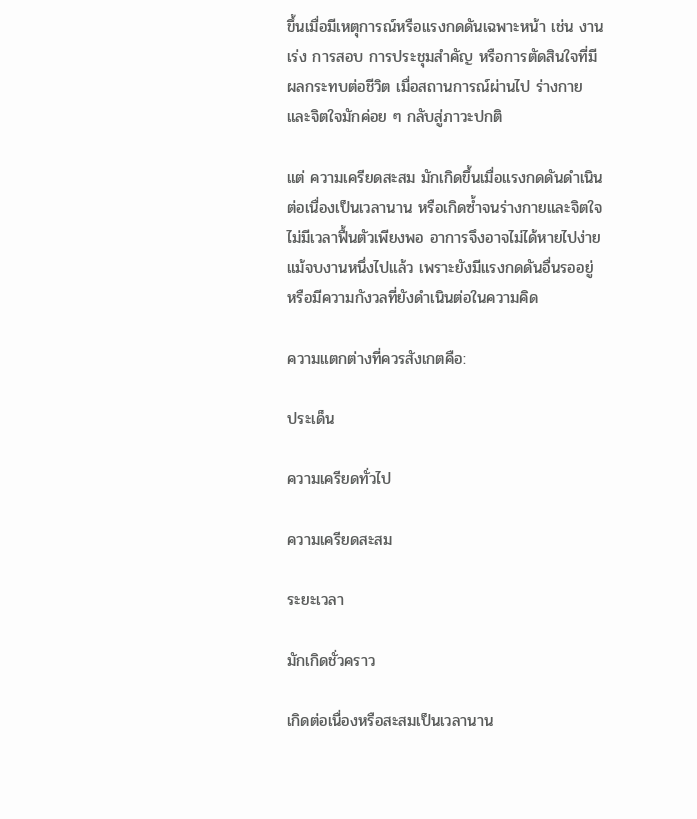ขึ้นเมื่อมีเหตุการณ์หรือแรงกดดันเฉพาะหน้า เช่น งานเร่ง การสอบ การประชุมสำคัญ หรือการตัดสินใจที่มีผลกระทบต่อชีวิต เมื่อสถานการณ์ผ่านไป ร่างกายและจิตใจมักค่อย ๆ กลับสู่ภาวะปกติ

แต่ ความเครียดสะสม มักเกิดขึ้นเมื่อแรงกดดันดำเนินต่อเนื่องเป็นเวลานาน หรือเกิดซ้ำจนร่างกายและจิตใจไม่มีเวลาฟื้นตัวเพียงพอ อาการจึงอาจไม่ได้หายไปง่ายแม้จบงานหนึ่งไปแล้ว เพราะยังมีแรงกดดันอื่นรออยู่ หรือมีความกังวลที่ยังดำเนินต่อในความคิด

ความแตกต่างที่ควรสังเกตคือ:

ประเด็น

ความเครียดทั่วไป

ความเครียดสะสม

ระยะเวลา

มักเกิดชั่วคราว

เกิดต่อเนื่องหรือสะสมเป็นเวลานาน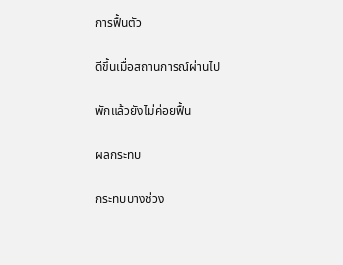การฟื้นตัว

ดีขึ้นเมื่อสถานการณ์ผ่านไป

พักแล้วยังไม่ค่อยฟื้น

ผลกระทบ

กระทบบางช่วง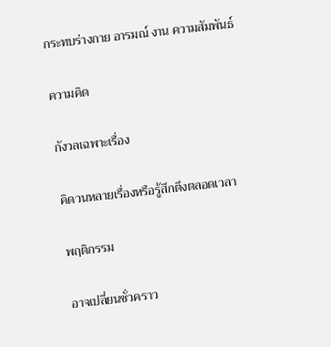กระทบร่างกาย อารมณ์ งาน ความสัมพันธ์

ความคิด

กังวลเฉพาะเรื่อง

คิดวนหลายเรื่องหรือรู้สึกตึงตลอดเวลา

พฤติกรรม

อาจเปลี่ยนชั่วคราว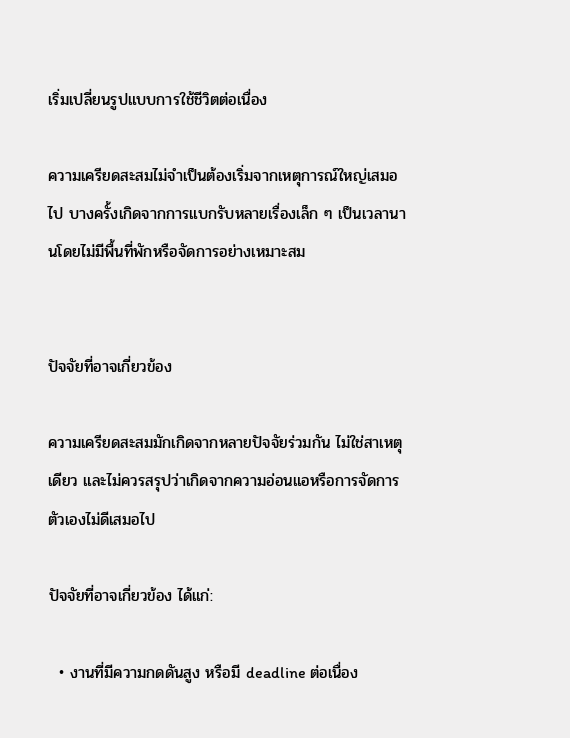เริ่มเปลี่ยนรูปแบบการใช้ชีวิตต่อเนื่อง

ความเครียดสะสมไม่จำเป็นต้องเริ่มจากเหตุการณ์ใหญ่เสมอไป บางครั้งเกิดจากการแบกรับหลายเรื่องเล็ก ๆ เป็นเวลานานโดยไม่มีพื้นที่พักหรือจัดการอย่างเหมาะสม


ปัจจัยที่อาจเกี่ยวข้อง

ความเครียดสะสมมักเกิดจากหลายปัจจัยร่วมกัน ไม่ใช่สาเหตุเดียว และไม่ควรสรุปว่าเกิดจากความอ่อนแอหรือการจัดการตัวเองไม่ดีเสมอไป

ปัจจัยที่อาจเกี่ยวข้อง ได้แก่:

  • งานที่มีความกดดันสูง หรือมี deadline ต่อเนื่อง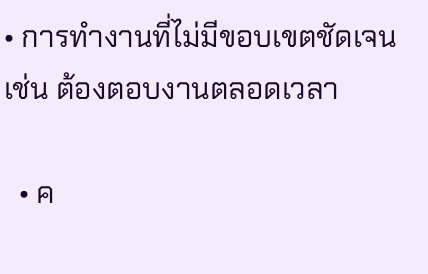• การทำงานที่ไม่มีขอบเขตชัดเจน เช่น ต้องตอบงานตลอดเวลา

  • ค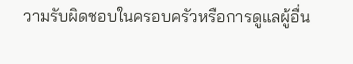วามรับผิดชอบในครอบครัวหรือการดูแลผู้อื่น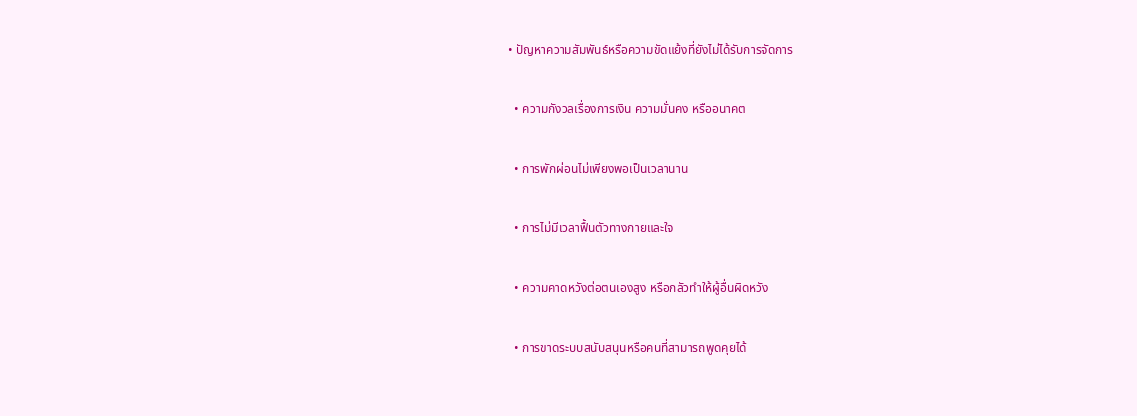• ปัญหาความสัมพันธ์หรือความขัดแย้งที่ยังไม่ได้รับการจัดการ

  • ความกังวลเรื่องการเงิน ความมั่นคง หรืออนาคต

  • การพักผ่อนไม่เพียงพอเป็นเวลานาน

  • การไม่มีเวลาฟื้นตัวทางกายและใจ

  • ความคาดหวังต่อตนเองสูง หรือกลัวทำให้ผู้อื่นผิดหวัง

  • การขาดระบบสนับสนุนหรือคนที่สามารถพูดคุยได้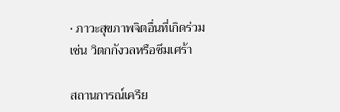• ภาวะสุขภาพจิตอื่นที่เกิดร่วม เช่น วิตกกังวลหรือซึมเศร้า

สถานการณ์เครีย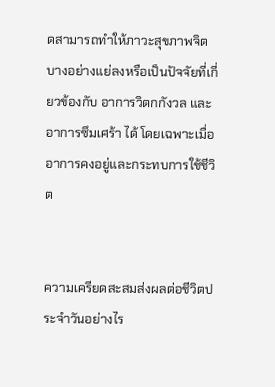ดสามารถทำให้ภาวะสุขภาพจิตบางอย่างแย่ลงหรือเป็นปัจจัยที่เกี่ยวข้องกับ อาการวิตกกังวล และ อาการซึมเศร้า ได้ โดยเฉพาะเมื่ออาการคงอยู่และกระทบการใช้ชีวิต


ความเครียดสะสมส่งผลต่อชีวิตประจำวันอย่างไร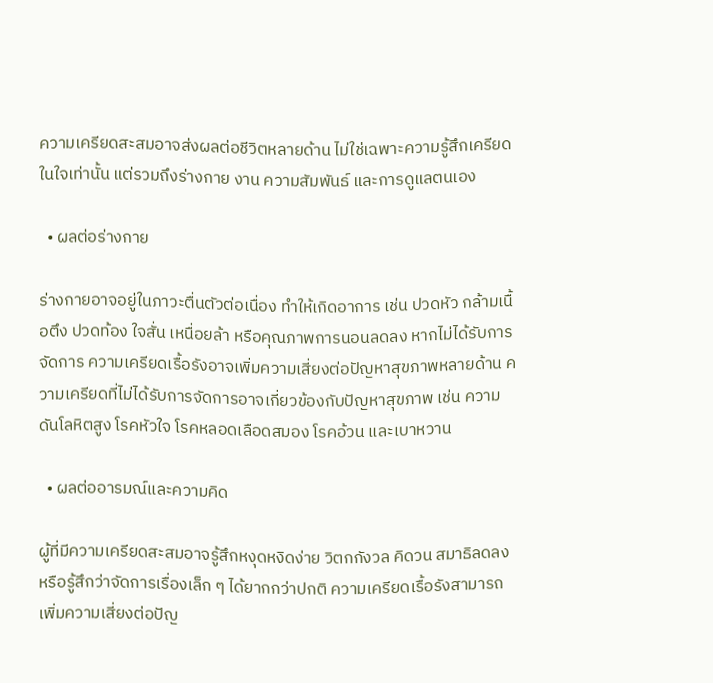ความเครียดสะสมอาจส่งผลต่อชีวิตหลายด้าน ไม่ใช่เฉพาะความรู้สึกเครียดในใจเท่านั้น แต่รวมถึงร่างกาย งาน ความสัมพันธ์ และการดูแลตนเอง

  • ผลต่อร่างกาย

ร่างกายอาจอยู่ในภาวะตื่นตัวต่อเนื่อง ทำให้เกิดอาการ เช่น ปวดหัว กล้ามเนื้อตึง ปวดท้อง ใจสั่น เหนื่อยล้า หรือคุณภาพการนอนลดลง หากไม่ได้รับการจัดการ ความเครียดเรื้อรังอาจเพิ่มความเสี่ยงต่อปัญหาสุขภาพหลายด้าน ความเครียดที่ไม่ได้รับการจัดการอาจเกี่ยวข้องกับปัญหาสุขภาพ เช่น ความดันโลหิตสูง โรคหัวใจ โรคหลอดเลือดสมอง โรคอ้วน และเบาหวาน

  • ผลต่ออารมณ์และความคิด

ผู้ที่มีความเครียดสะสมอาจรู้สึกหงุดหงิดง่าย วิตกกังวล คิดวน สมาธิลดลง หรือรู้สึกว่าจัดการเรื่องเล็ก ๆ ได้ยากกว่าปกติ ความเครียดเรื้อรังสามารถเพิ่มความเสี่ยงต่อปัญ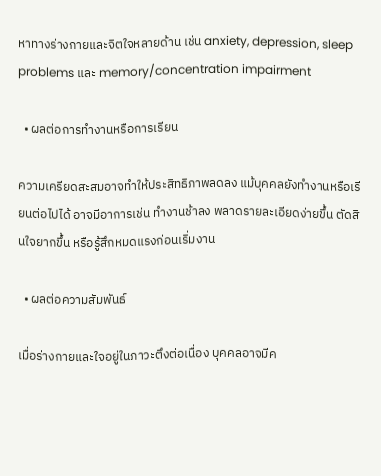หาทางร่างกายและจิตใจหลายด้าน เช่น anxiety, depression, sleep problems และ memory/concentration impairment

  • ผลต่อการทำงานหรือการเรียน

ความเครียดสะสมอาจทำให้ประสิทธิภาพลดลง แม้บุคคลยังทำงานหรือเรียนต่อไปได้ อาจมีอาการเช่น ทำงานช้าลง พลาดรายละเอียดง่ายขึ้น ตัดสินใจยากขึ้น หรือรู้สึกหมดแรงก่อนเริ่มงาน

  • ผลต่อความสัมพันธ์

เมื่อร่างกายและใจอยู่ในภาวะตึงต่อเนื่อง บุคคลอาจมีค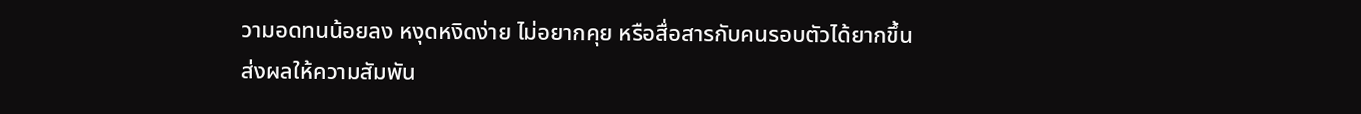วามอดทนน้อยลง หงุดหงิดง่าย ไม่อยากคุย หรือสื่อสารกับคนรอบตัวได้ยากขึ้น ส่งผลให้ความสัมพัน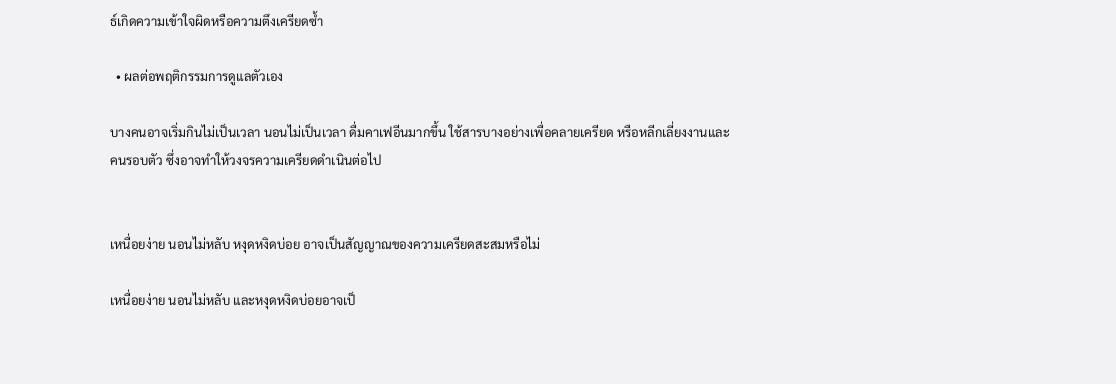ธ์เกิดความเข้าใจผิดหรือความตึงเครียดซ้ำ

  • ผลต่อพฤติกรรมการดูแลตัวเอง

บางคนอาจเริ่มกินไม่เป็นเวลา นอนไม่เป็นเวลา ดื่มคาเฟอีนมากขึ้น ใช้สารบางอย่างเพื่อคลายเครียด หรือหลีกเลี่ยงงานและคนรอบตัว ซึ่งอาจทำให้วงจรความเครียดดำเนินต่อไป


เหนื่อยง่าย นอนไม่หลับ หงุดหงิดบ่อย อาจเป็นสัญญาณของความเครียดสะสมหรือไม่

เหนื่อยง่าย นอนไม่หลับ และหงุดหงิดบ่อยอาจเป็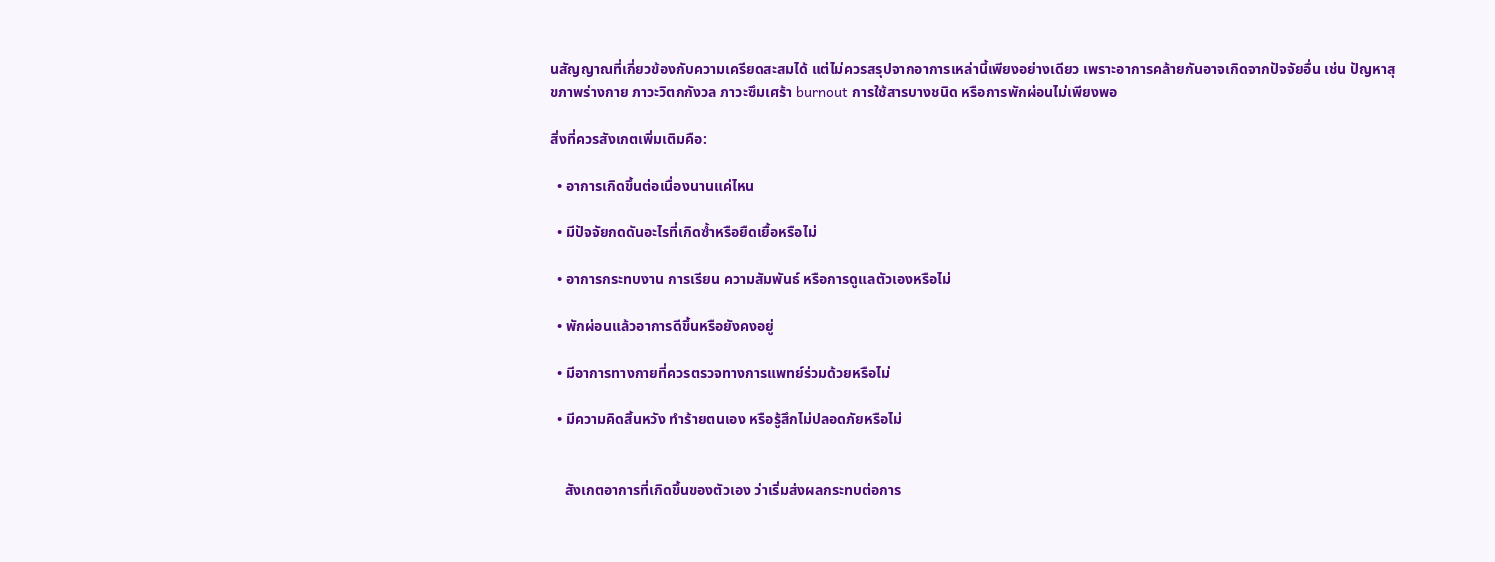นสัญญาณที่เกี่ยวข้องกับความเครียดสะสมได้ แต่ไม่ควรสรุปจากอาการเหล่านี้เพียงอย่างเดียว เพราะอาการคล้ายกันอาจเกิดจากปัจจัยอื่น เช่น ปัญหาสุขภาพร่างกาย ภาวะวิตกกังวล ภาวะซึมเศร้า burnout การใช้สารบางชนิด หรือการพักผ่อนไม่เพียงพอ

สิ่งที่ควรสังเกตเพิ่มเติมคือ:

  • อาการเกิดขึ้นต่อเนื่องนานแค่ไหน

  • มีปัจจัยกดดันอะไรที่เกิดซ้ำหรือยืดเยื้อหรือไม่

  • อาการกระทบงาน การเรียน ความสัมพันธ์ หรือการดูแลตัวเองหรือไม่

  • พักผ่อนแล้วอาการดีขึ้นหรือยังคงอยู่

  • มีอาการทางกายที่ควรตรวจทางการแพทย์ร่วมด้วยหรือไม่

  • มีความคิดสิ้นหวัง ทำร้ายตนเอง หรือรู้สึกไม่ปลอดภัยหรือไม่


    สังเกตอาการที่เกิดขึ้นของตัวเอง ว่าเริ่มส่งผลกระทบต่อการ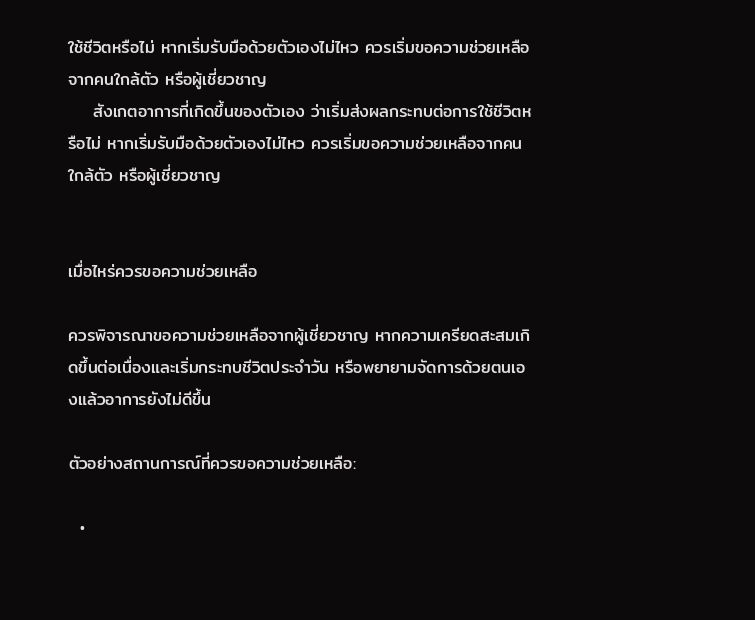ใช้ชีวิตหรือไม่ หากเริ่มรับมือด้วยตัวเองไม่ไหว ควรเริ่มขอความช่วยเหลือจากคนใกล้ตัว หรือผู้เชี่ยวชาญ
    สังเกตอาการที่เกิดขึ้นของตัวเอง ว่าเริ่มส่งผลกระทบต่อการใช้ชีวิตหรือไม่ หากเริ่มรับมือด้วยตัวเองไม่ไหว ควรเริ่มขอความช่วยเหลือจากคนใกล้ตัว หรือผู้เชี่ยวชาญ


เมื่อไหร่ควรขอความช่วยเหลือ

ควรพิจารณาขอความช่วยเหลือจากผู้เชี่ยวชาญ หากความเครียดสะสมเกิดขึ้นต่อเนื่องและเริ่มกระทบชีวิตประจำวัน หรือพยายามจัดการด้วยตนเองแล้วอาการยังไม่ดีขึ้น

ตัวอย่างสถานการณ์ที่ควรขอความช่วยเหลือ:

  •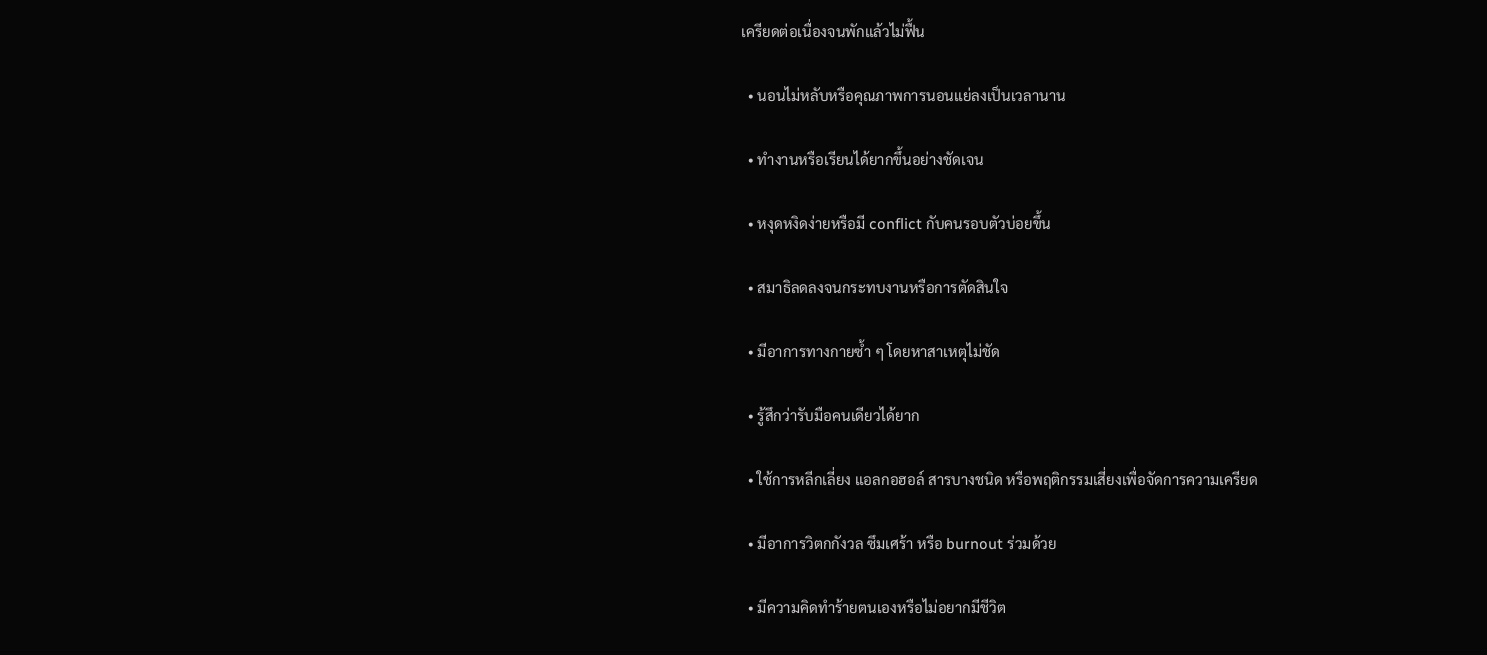เครียดต่อเนื่องจนพักแล้วไม่ฟื้น

  • นอนไม่หลับหรือคุณภาพการนอนแย่ลงเป็นเวลานาน

  • ทำงานหรือเรียนได้ยากขึ้นอย่างชัดเจน

  • หงุดหงิดง่ายหรือมี conflict กับคนรอบตัวบ่อยขึ้น

  • สมาธิลดลงจนกระทบงานหรือการตัดสินใจ

  • มีอาการทางกายซ้ำ ๆ โดยหาสาเหตุไม่ชัด

  • รู้สึกว่ารับมือคนเดียวได้ยาก

  • ใช้การหลีกเลี่ยง แอลกอฮอล์ สารบางชนิด หรือพฤติกรรมเสี่ยงเพื่อจัดการความเครียด

  • มีอาการวิตกกังวล ซึมเศร้า หรือ burnout ร่วมด้วย

  • มีความคิดทำร้ายตนเองหรือไม่อยากมีชีวิต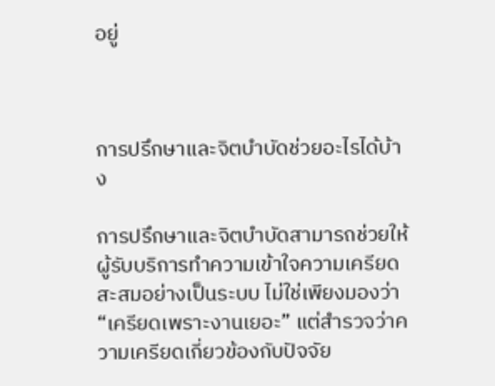อยู่



การปรึกษาและจิตบำบัดช่วยอะไรได้บ้าง

การปรึกษาและจิตบำบัดสามารถช่วยให้ผู้รับบริการทำความเข้าใจความเครียดสะสมอย่างเป็นระบบ ไม่ใช่เพียงมองว่า “เครียดเพราะงานเยอะ” แต่สำรวจว่าความเครียดเกี่ยวข้องกับปัจจัย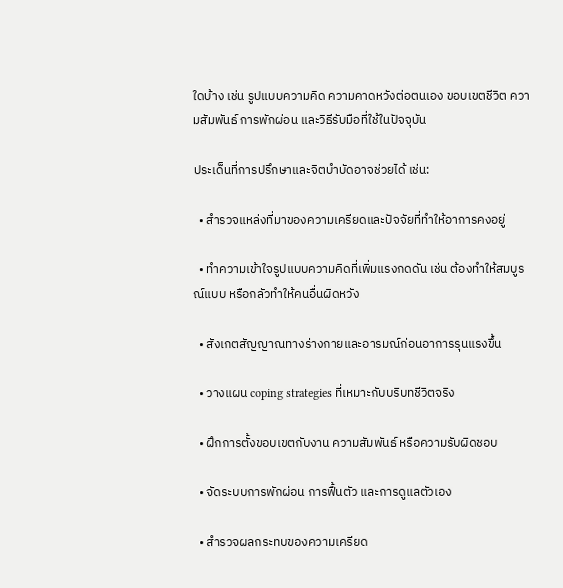ใดบ้าง เช่น รูปแบบความคิด ความคาดหวังต่อตนเอง ขอบเขตชีวิต ความสัมพันธ์ การพักผ่อน และวิธีรับมือที่ใช้ในปัจจุบัน

ประเด็นที่การปรึกษาและจิตบำบัดอาจช่วยได้ เช่น:

  • สำรวจแหล่งที่มาของความเครียดและปัจจัยที่ทำให้อาการคงอยู่

  • ทำความเข้าใจรูปแบบความคิดที่เพิ่มแรงกดดัน เช่น ต้องทำให้สมบูรณ์แบบ หรือกลัวทำให้คนอื่นผิดหวัง

  • สังเกตสัญญาณทางร่างกายและอารมณ์ก่อนอาการรุนแรงขึ้น

  • วางแผน coping strategies ที่เหมาะกับบริบทชีวิตจริง

  • ฝึกการตั้งขอบเขตกับงาน ความสัมพันธ์ หรือความรับผิดชอบ

  • จัดระบบการพักผ่อน การฟื้นตัว และการดูแลตัวเอง

  • สำรวจผลกระทบของความเครียด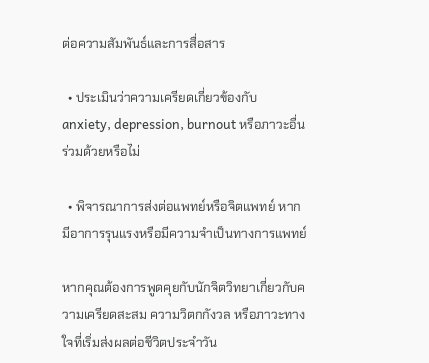ต่อความสัมพันธ์และการสื่อสาร

  • ประเมินว่าความเครียดเกี่ยวข้องกับ anxiety, depression, burnout หรือภาวะอื่นร่วมด้วยหรือไม่

  • พิจารณาการส่งต่อแพทย์หรือจิตแพทย์ หากมีอาการรุนแรงหรือมีความจำเป็นทางการแพทย์

หากคุณต้องการพูดคุยกับนักจิตวิทยาเกี่ยวกับความเครียดสะสม ความวิตกกังวล หรือภาวะทางใจที่เริ่มส่งผลต่อชีวิตประจำวัน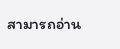สามารถอ่าน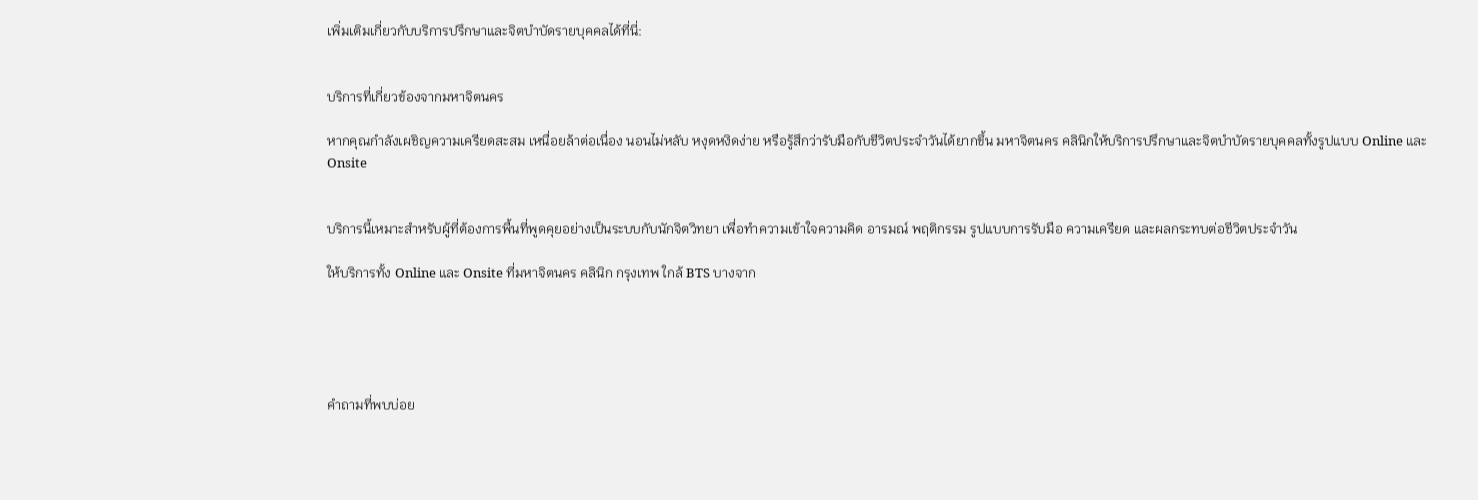เพิ่มเติมเกี่ยวกับบริการปรึกษาและจิตบำบัดรายบุคคลได้ที่นี่:


บริการที่เกี่ยวข้องจากมหาจิตนคร

หากคุณกำลังเผชิญความเครียดสะสม เหนื่อยล้าต่อเนื่อง นอนไม่หลับ หงุดหงิดง่าย หรือรู้สึกว่ารับมือกับชีวิตประจำวันได้ยากขึ้น มหาจิตนคร คลินิกให้บริการปรึกษาและจิตบำบัดรายบุคคลทั้งรูปแบบ Online และ Onsite


บริการนี้เหมาะสำหรับผู้ที่ต้องการพื้นที่พูดคุยอย่างเป็นระบบกับนักจิตวิทยา เพื่อทำความเข้าใจความคิด อารมณ์ พฤติกรรม รูปแบบการรับมือ ความเครียด และผลกระทบต่อชีวิตประจำวัน

ให้บริการทั้ง Online และ Onsite ที่มหาจิตนคร คลินิก กรุงเทพ ใกล้ BTS บางจาก





คำถามที่พบบ่อย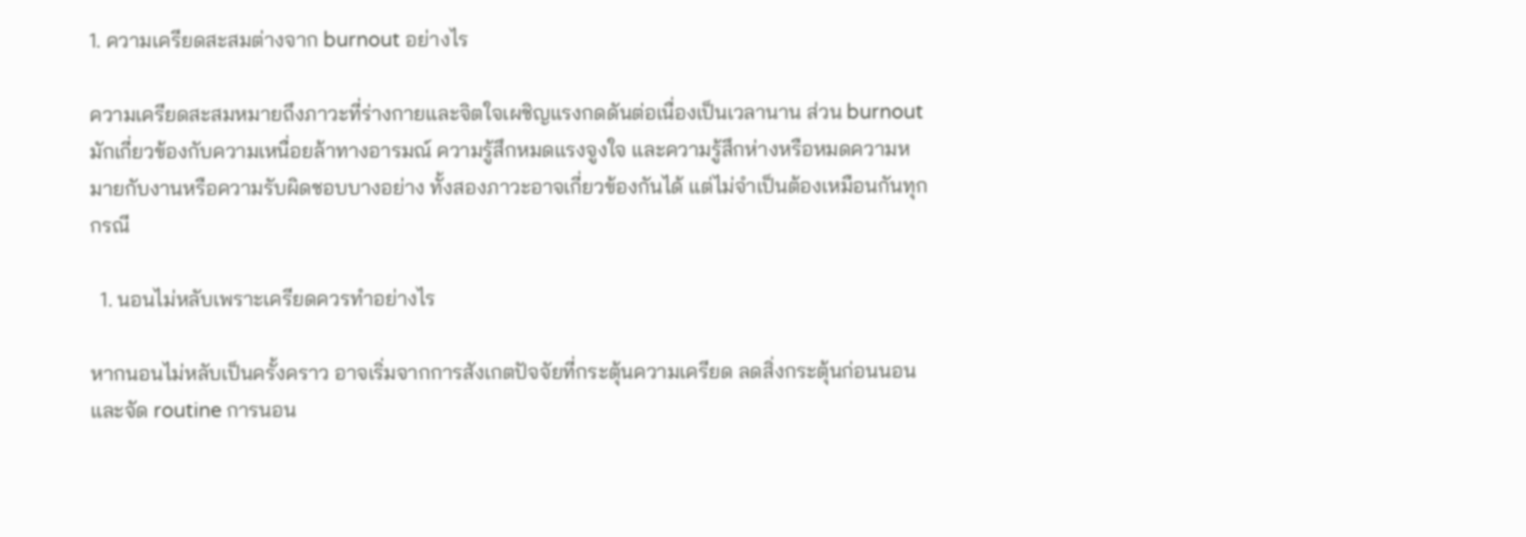1. ความเครียดสะสมต่างจาก burnout อย่างไร

ความเครียดสะสมหมายถึงภาวะที่ร่างกายและจิตใจเผชิญแรงกดดันต่อเนื่องเป็นเวลานาน ส่วน burnout มักเกี่ยวข้องกับความเหนื่อยล้าทางอารมณ์ ความรู้สึกหมดแรงจูงใจ และความรู้สึกห่างหรือหมดความหมายกับงานหรือความรับผิดชอบบางอย่าง ทั้งสองภาวะอาจเกี่ยวข้องกันได้ แต่ไม่จำเป็นต้องเหมือนกันทุกกรณี

  1. นอนไม่หลับเพราะเครียดควรทำอย่างไร

หากนอนไม่หลับเป็นครั้งคราว อาจเริ่มจากการสังเกตปัจจัยที่กระตุ้นความเครียด ลดสิ่งกระตุ้นก่อนนอน และจัด routine การนอน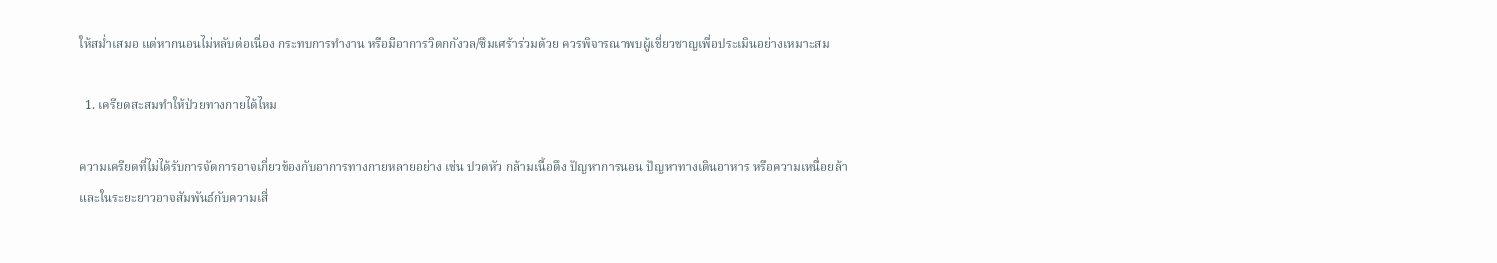ให้สม่ำเสมอ แต่หากนอนไม่หลับต่อเนื่อง กระทบการทำงาน หรือมีอาการวิตกกังวล/ซึมเศร้าร่วมด้วย ควรพิจารณาพบผู้เชี่ยวชาญเพื่อประเมินอย่างเหมาะสม

  1. เครียดสะสมทำให้ป่วยทางกายได้ไหม

ความเครียดที่ไม่ได้รับการจัดการอาจเกี่ยวข้องกับอาการทางกายหลายอย่าง เช่น ปวดหัว กล้ามเนื้อตึง ปัญหาการนอน ปัญหาทางเดินอาหาร หรือความเหนื่อยล้า และในระยะยาวอาจสัมพันธ์กับความเสี่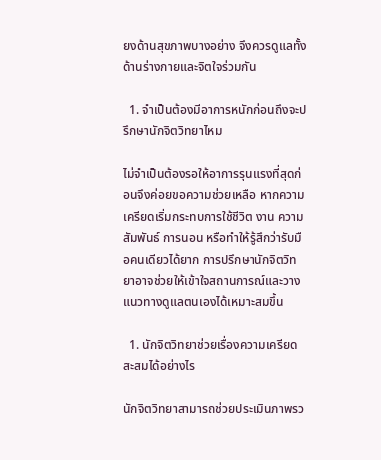ยงด้านสุขภาพบางอย่าง จึงควรดูแลทั้งด้านร่างกายและจิตใจร่วมกัน

  1. จำเป็นต้องมีอาการหนักก่อนถึงจะปรึกษานักจิตวิทยาไหม

ไม่จำเป็นต้องรอให้อาการรุนแรงที่สุดก่อนจึงค่อยขอความช่วยเหลือ หากความเครียดเริ่มกระทบการใช้ชีวิต งาน ความสัมพันธ์ การนอน หรือทำให้รู้สึกว่ารับมือคนเดียวได้ยาก การปรึกษานักจิตวิทยาอาจช่วยให้เข้าใจสถานการณ์และวางแนวทางดูแลตนเองได้เหมาะสมขึ้น

  1. นักจิตวิทยาช่วยเรื่องความเครียดสะสมได้อย่างไร

นักจิตวิทยาสามารถช่วยประเมินภาพรว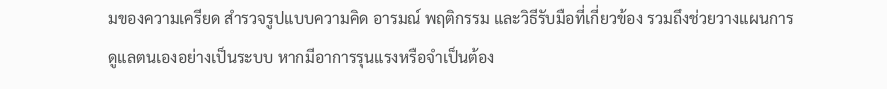มของความเครียด สำรวจรูปแบบความคิด อารมณ์ พฤติกรรม และวิธีรับมือที่เกี่ยวข้อง รวมถึงช่วยวางแผนการดูแลตนเองอย่างเป็นระบบ หากมีอาการรุนแรงหรือจำเป็นต้อง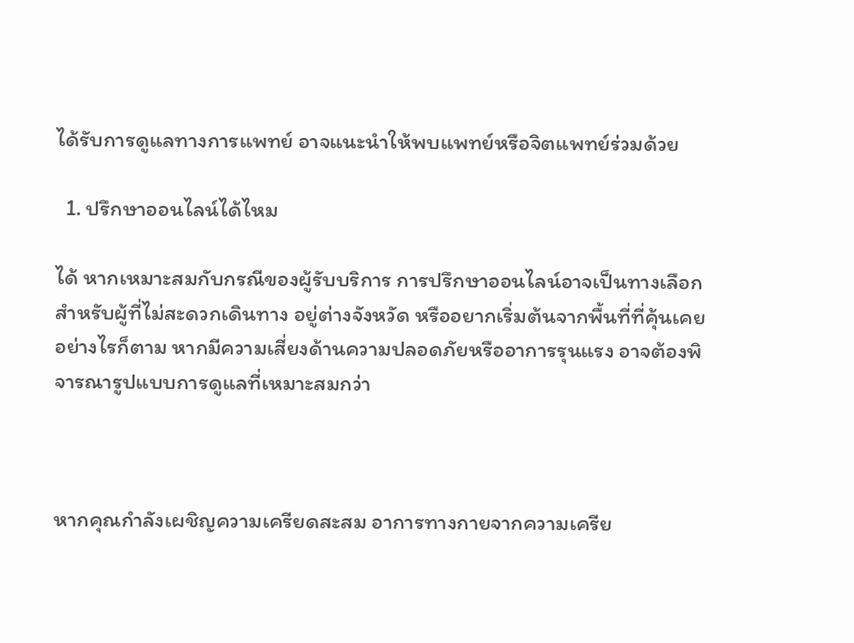ได้รับการดูแลทางการแพทย์ อาจแนะนำให้พบแพทย์หรือจิตแพทย์ร่วมด้วย

  1. ปรึกษาออนไลน์ได้ไหม

ได้ หากเหมาะสมกับกรณีของผู้รับบริการ การปรึกษาออนไลน์อาจเป็นทางเลือกสำหรับผู้ที่ไม่สะดวกเดินทาง อยู่ต่างจังหวัด หรืออยากเริ่มต้นจากพื้นที่ที่คุ้นเคย อย่างไรก็ตาม หากมีความเสี่ยงด้านความปลอดภัยหรืออาการรุนแรง อาจต้องพิจารณารูปแบบการดูแลที่เหมาะสมกว่า



หากคุณกำลังเผชิญความเครียดสะสม อาการทางกายจากความเครีย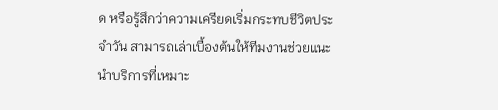ด หรือรู้สึกว่าความเครียดเริ่มกระทบชีวิตประจำวัน สามารถเล่าเบื้องต้นให้ทีมงานช่วยแนะนำบริการที่เหมาะ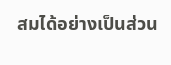สมได้อย่างเป็นส่วน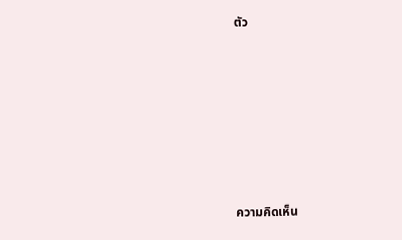ตัว








ความคิดเห็น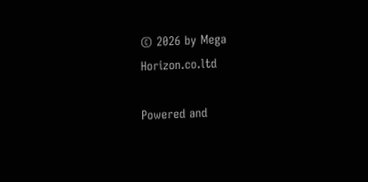© 2026 by Mega Horizon.co.ltd

Powered and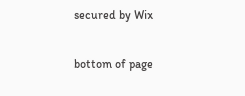secured by Wix

bottom of page